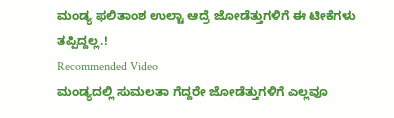ಮಂಡ್ಯ ಫಲಿತಾಂಶ ಉಲ್ಟಾ ಆದ್ರೆ ಜೋಡೆತ್ತುಗಳಿಗೆ ಈ ಟೀಕೆಗಳು ತಪ್ಪಿದ್ದಲ್ಲ.!
Recommended Video
ಮಂಡ್ಯದಲ್ಲಿ ಸುಮಲತಾ ಗೆದ್ದರೇ ಜೋಡೆತ್ತುಗಳಿಗೆ ಎಲ್ಲವೂ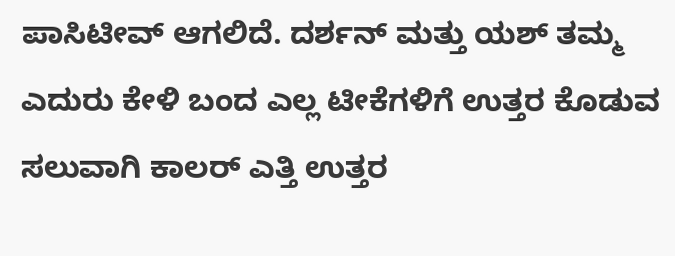ಪಾಸಿಟೀವ್ ಆಗಲಿದೆ. ದರ್ಶನ್ ಮತ್ತು ಯಶ್ ತಮ್ಮ ಎದುರು ಕೇಳಿ ಬಂದ ಎಲ್ಲ ಟೀಕೆಗಳಿಗೆ ಉತ್ತರ ಕೊಡುವ ಸಲುವಾಗಿ ಕಾಲರ್ ಎತ್ತಿ ಉತ್ತರ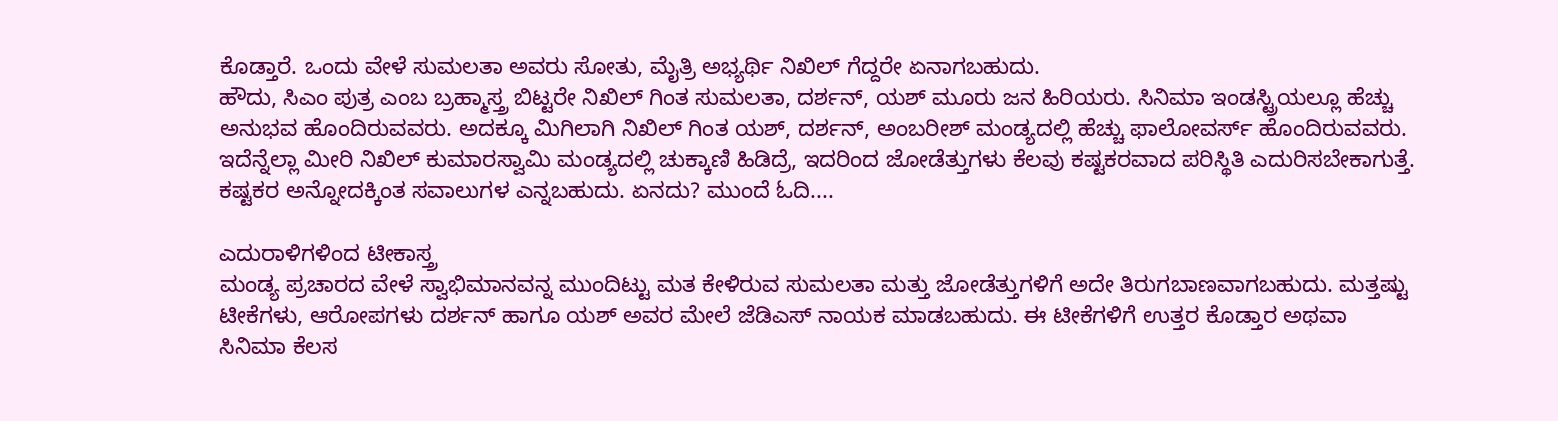ಕೊಡ್ತಾರೆ. ಒಂದು ವೇಳೆ ಸುಮಲತಾ ಅವರು ಸೋತು, ಮೈತ್ರಿ ಅಭ್ಯರ್ಥಿ ನಿಖಿಲ್ ಗೆದ್ದರೇ ಏನಾಗಬಹುದು.
ಹೌದು, ಸಿಎಂ ಪುತ್ರ ಎಂಬ ಬ್ರಹ್ಮಾಸ್ತ್ರ ಬಿಟ್ಟರೇ ನಿಖಿಲ್ ಗಿಂತ ಸುಮಲತಾ, ದರ್ಶನ್, ಯಶ್ ಮೂರು ಜನ ಹಿರಿಯರು. ಸಿನಿಮಾ ಇಂಡಸ್ಟ್ರಿಯಲ್ಲೂ ಹೆಚ್ಚು ಅನುಭವ ಹೊಂದಿರುವವರು. ಅದಕ್ಕೂ ಮಿಗಿಲಾಗಿ ನಿಖಿಲ್ ಗಿಂತ ಯಶ್, ದರ್ಶನ್, ಅಂಬರೀಶ್ ಮಂಡ್ಯದಲ್ಲಿ ಹೆಚ್ಚು ಫಾಲೋವರ್ಸ್ ಹೊಂದಿರುವವರು.
ಇದೆನ್ನೆಲ್ಲಾ ಮೀರಿ ನಿಖಿಲ್ ಕುಮಾರಸ್ವಾಮಿ ಮಂಡ್ಯದಲ್ಲಿ ಚುಕ್ಕಾಣಿ ಹಿಡಿದ್ರೆ, ಇದರಿಂದ ಜೋಡೆತ್ತುಗಳು ಕೆಲವು ಕಷ್ಟಕರವಾದ ಪರಿಸ್ಥಿತಿ ಎದುರಿಸಬೇಕಾಗುತ್ತೆ. ಕಷ್ಟಕರ ಅನ್ನೋದಕ್ಕಿಂತ ಸವಾಲುಗಳ ಎನ್ನಬಹುದು. ಏನದು? ಮುಂದೆ ಓದಿ....

ಎದುರಾಳಿಗಳಿಂದ ಟೀಕಾಸ್ತ್ರ
ಮಂಡ್ಯ ಪ್ರಚಾರದ ವೇಳೆ ಸ್ವಾಭಿಮಾನವನ್ನ ಮುಂದಿಟ್ಟು ಮತ ಕೇಳಿರುವ ಸುಮಲತಾ ಮತ್ತು ಜೋಡೆತ್ತುಗಳಿಗೆ ಅದೇ ತಿರುಗಬಾಣವಾಗಬಹುದು. ಮತ್ತಷ್ಟು ಟೀಕೆಗಳು, ಆರೋಪಗಳು ದರ್ಶನ್ ಹಾಗೂ ಯಶ್ ಅವರ ಮೇಲೆ ಜೆಡಿಎಸ್ ನಾಯಕ ಮಾಡಬಹುದು. ಈ ಟೀಕೆಗಳಿಗೆ ಉತ್ತರ ಕೊಡ್ತಾರ ಅಥವಾ ಸಿನಿಮಾ ಕೆಲಸ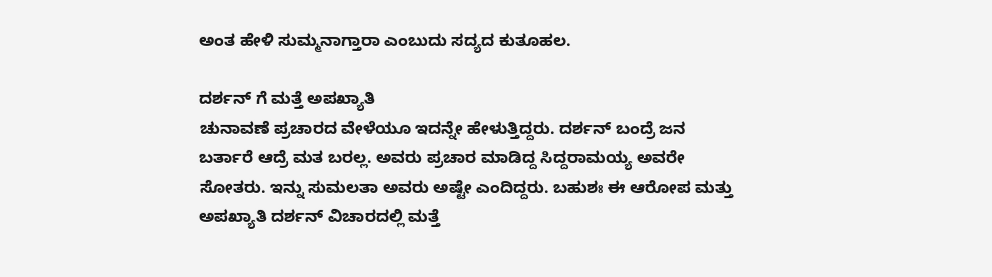ಅಂತ ಹೇಳಿ ಸುಮ್ಮನಾಗ್ತಾರಾ ಎಂಬುದು ಸದ್ಯದ ಕುತೂಹಲ.

ದರ್ಶನ್ ಗೆ ಮತ್ತೆ ಅಪಖ್ಯಾತಿ
ಚುನಾವಣೆ ಪ್ರಚಾರದ ವೇಳೆಯೂ ಇದನ್ನೇ ಹೇಳುತ್ತಿದ್ದರು. ದರ್ಶನ್ ಬಂದ್ರೆ ಜನ ಬರ್ತಾರೆ ಆದ್ರೆ ಮತ ಬರಲ್ಲ. ಅವರು ಪ್ರಚಾರ ಮಾಡಿದ್ದ ಸಿದ್ದರಾಮಯ್ಯ ಅವರೇ ಸೋತರು. ಇನ್ನು ಸುಮಲತಾ ಅವರು ಅಷ್ಟೇ ಎಂದಿದ್ದರು. ಬಹುಶಃ ಈ ಆರೋಪ ಮತ್ತು ಅಪಖ್ಯಾತಿ ದರ್ಶನ್ ವಿಚಾರದಲ್ಲಿ ಮತ್ತೆ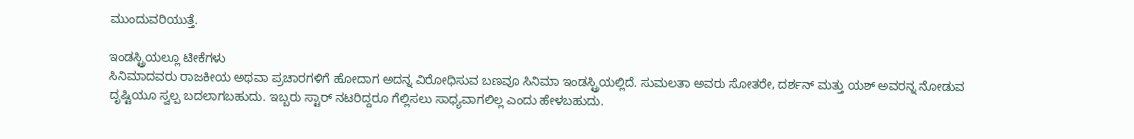ಮುಂದುವರಿಯುತ್ತೆ.

ಇಂಡಸ್ಟ್ರಿಯಲ್ಲೂ ಟೀಕೆಗಳು
ಸಿನಿಮಾದವರು ರಾಜಕೀಯ ಅಥವಾ ಪ್ರಚಾರಗಳಿಗೆ ಹೋದಾಗ ಅದನ್ನ ವಿರೋಧಿಸುವ ಬಣವೂ ಸಿನಿಮಾ ಇಂಡಸ್ಟ್ರಿಯಲ್ಲಿದೆ. ಸುಮಲತಾ ಅವರು ಸೋತರೇ, ದರ್ಶನ್ ಮತ್ತು ಯಶ್ ಅವರನ್ನ ನೋಡುವ ದೃಷ್ಟಿಯೂ ಸ್ವಲ್ಪ ಬದಲಾಗಬಹುದು. ಇಬ್ಬರು ಸ್ಟಾರ್ ನಟರಿದ್ದರೂ ಗೆಲ್ಲಿಸಲು ಸಾಧ್ಯವಾಗಲಿಲ್ಲ ಎಂದು ಹೇಳಬಹುದು.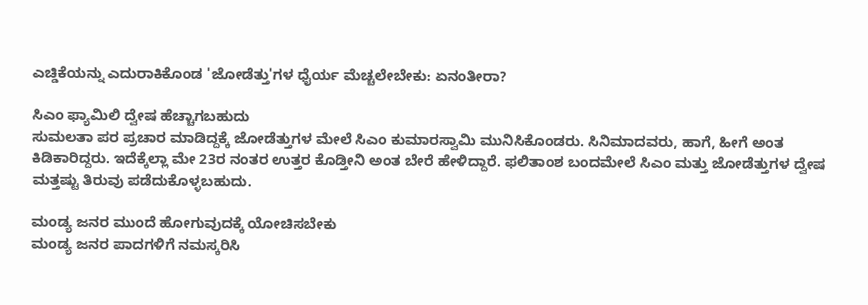ಎಚ್ಡಿಕೆಯನ್ನು ಎದುರಾಕಿಕೊಂಡ 'ಜೋಡೆತ್ತು'ಗಳ ಧೈರ್ಯ ಮೆಚ್ಚಲೇಬೇಕು: ಏನಂತೀರಾ?

ಸಿಎಂ ಫ್ಯಾಮಿಲಿ ದ್ವೇಷ ಹೆಚ್ಚಾಗಬಹುದು
ಸುಮಲತಾ ಪರ ಪ್ರಚಾರ ಮಾಡಿದ್ದಕ್ಕೆ ಜೋಡೆತ್ತುಗಳ ಮೇಲೆ ಸಿಎಂ ಕುಮಾರಸ್ವಾಮಿ ಮುನಿಸಿಕೊಂಡರು. ಸಿನಿಮಾದವರು, ಹಾಗೆ, ಹೀಗೆ ಅಂತ ಕಿಡಿಕಾರಿದ್ದರು. ಇದೆಕ್ಕೆಲ್ಲಾ ಮೇ 23ರ ನಂತರ ಉತ್ತರ ಕೊಡ್ತೀನಿ ಅಂತ ಬೇರೆ ಹೇಳಿದ್ದಾರೆ. ಫಲಿತಾಂಶ ಬಂದಮೇಲೆ ಸಿಎಂ ಮತ್ತು ಜೋಡೆತ್ತುಗಳ ದ್ವೇಷ ಮತ್ತಷ್ಟು ತಿರುವು ಪಡೆದುಕೊಳ್ಳಬಹುದು.

ಮಂಡ್ಯ ಜನರ ಮುಂದೆ ಹೋಗುವುದಕ್ಕೆ ಯೋಚಿಸಬೇಕು
ಮಂಡ್ಯ ಜನರ ಪಾದಗಳಿಗೆ ನಮಸ್ಕರಿಸಿ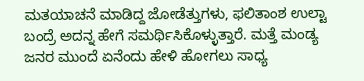ಮತಯಾಚನೆ ಮಾಡಿದ್ದ ಜೋಡೆತ್ತುಗಳು, ಫಲಿತಾಂಶ ಉಲ್ಟಾ ಬಂದ್ರೆ ಅದನ್ನ ಹೇಗೆ ಸಮರ್ಥಿಸಿಕೊಳ್ಳುತ್ತಾರೆ. ಮತ್ತೆ ಮಂಡ್ಯ ಜನರ ಮುಂದೆ ಏನೆಂದು ಹೇಳಿ ಹೋಗಲು ಸಾಧ್ಯ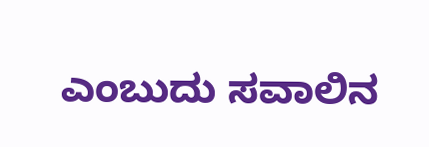ಎಂಬುದು ಸವಾಲಿನ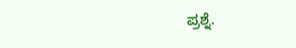ಪ್ರಶ್ನೆ.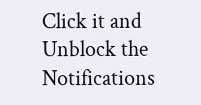Click it and Unblock the Notifications